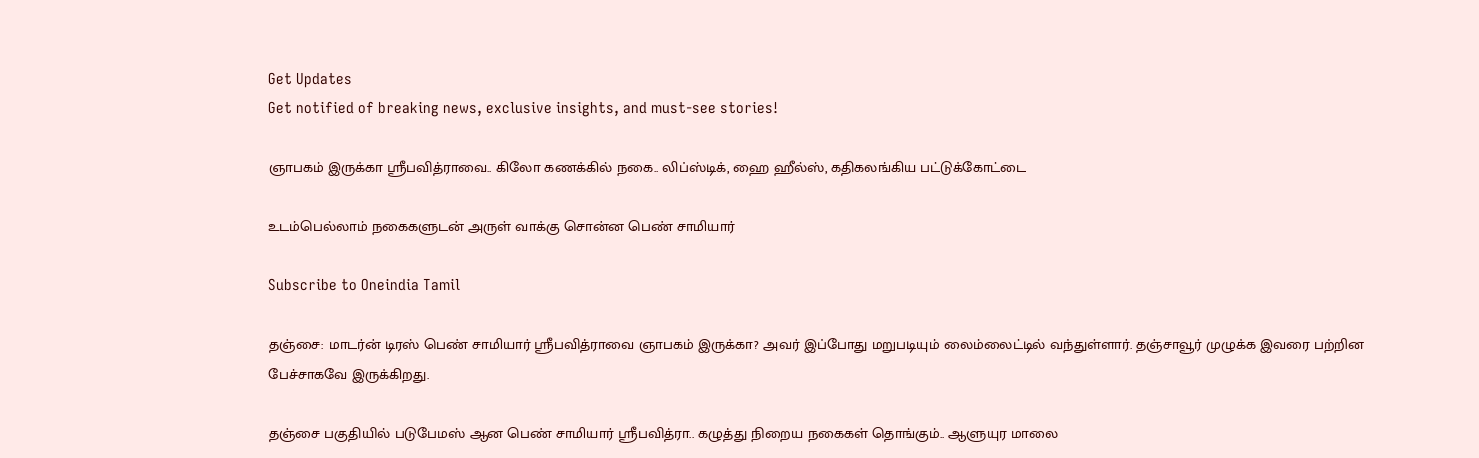Get Updates
Get notified of breaking news, exclusive insights, and must-see stories!

ஞாபகம் இருக்கா ஸ்ரீபவித்ராவை.. கிலோ கணக்கில் நகை.. லிப்ஸ்டிக், ஹை ஹீல்ஸ், கதிகலங்கிய பட்டுக்கோட்டை

உடம்பெல்லாம் நகைகளுடன் அருள் வாக்கு சொன்ன பெண் சாமியார்

Subscribe to Oneindia Tamil

தஞ்சை: மாடர்ன் டிரஸ் பெண் சாமியார் ஸ்ரீபவித்ராவை ஞாபகம் இருக்கா? அவர் இப்போது மறுபடியும் லைம்லைட்டில் வந்துள்ளார். தஞ்சாவூர் முழுக்க இவரை பற்றின பேச்சாகவே இருக்கிறது.

தஞ்சை பகுதியில் படுபேமஸ் ஆன பெண் சாமியார் ஸ்ரீபவித்ரா.. கழுத்து நிறைய நகைகள் தொங்கும்.. ஆளுயுர மாலை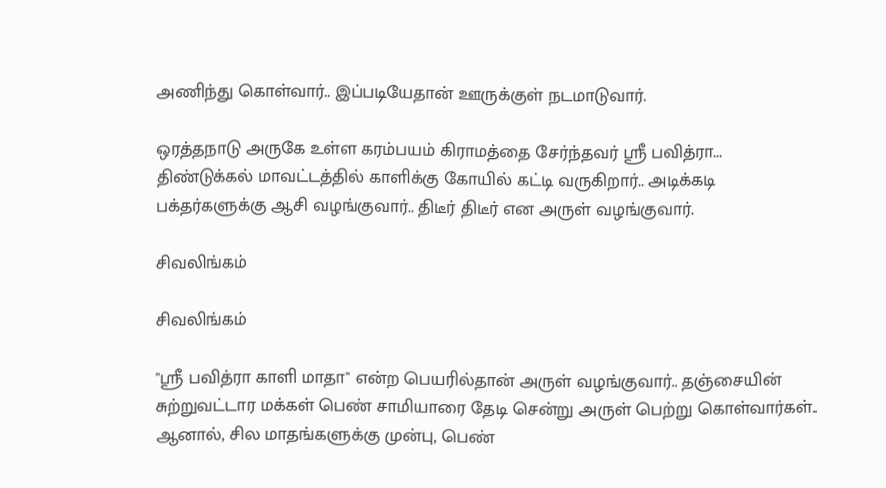அணிந்து கொள்வார்.. இப்படியேதான் ஊருக்குள் நடமாடுவார்.

ஒரத்தநாடு அருகே உள்ள கரம்பயம் கிராமத்தை சேர்ந்தவர் ஸ்ரீ பவித்ரா... திண்டுக்கல் மாவட்டத்தில் காளிக்கு கோயில் கட்டி வருகிறார்.. அடிக்கடி பக்தர்களுக்கு ஆசி வழங்குவார்.. திடீர் திடீர் என அருள் வழங்குவார்.

சிவலிங்கம்

சிவலிங்கம்

"ஸ்ரீ பவித்ரா காளி மாதா" என்ற பெயரில்தான் அருள் வழங்குவார்.. தஞ்சையின் சுற்றுவட்டார மக்கள் பெண் சாமியாரை தேடி சென்று அருள் பெற்று கொள்வார்கள்.. ஆனால், சில மாதங்களுக்கு முன்பு, பெண்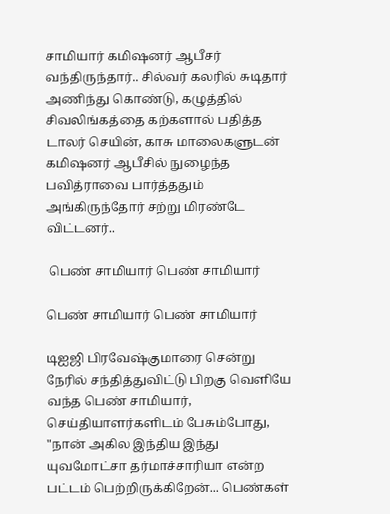சாமியார் கமிஷனர் ஆபீசர் வந்திருந்தார்.. சில்வர் கலரில் சுடிதார் அணிந்து கொண்டு, கழுத்தில் சிவலிங்கத்தை கற்களால் பதித்த டாலர் செயின், காசு மாலைகளுடன் கமிஷனர் ஆபீசில் நுழைந்த பவித்ராவை பார்த்ததும் அங்கிருந்தோர் சற்று மிரண்டே விட்டனர்..

 பெண் சாமியார் பெண் சாமியார்

பெண் சாமியார் பெண் சாமியார்

டிஐஜி பிரவேஷ்குமாரை சென்று நேரில் சந்தித்துவிட்டு பிறகு வெளியே வந்த பெண் சாமியார், செய்தியாளர்களிடம் பேசும்போது, "நான் அகில இந்திய இந்து யுவமோட்சா தர்மாச்சாரியா என்ற பட்டம் பெற்றிருக்கிறேன்... பெண்கள்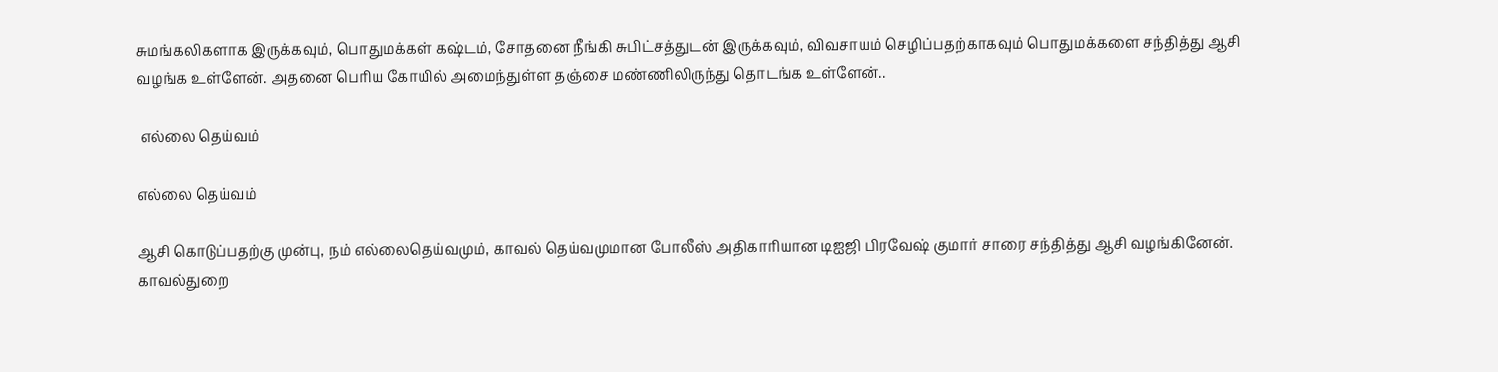சுமங்கலிகளாக இருக்கவும், பொதுமக்கள் கஷ்டம், சோதனை நீங்கி சுபிட்சத்துடன் இருக்கவும், விவசாயம் செழிப்பதற்காகவும் பொதுமக்களை சந்தித்து ஆசி வழங்க உள்ளேன். அதனை பெரிய கோயில் அமைந்துள்ள தஞ்சை மண்ணிலிருந்து தொடங்க உள்ளேன்..

 எல்லை தெய்வம்

எல்லை தெய்வம்

ஆசி கொடுப்பதற்கு முன்பு, நம் எல்லைதெய்வமும், காவல் தெய்வமுமான போலீஸ் அதிகாரியான டிஐஜி பிரவேஷ் குமார் சாரை சந்தித்து ஆசி வழங்கினேன். காவல்துறை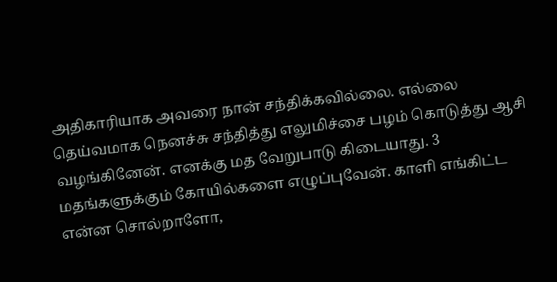அதிகாரியாக அவரை நான் சந்திக்கவில்லை. எல்லை தெய்வமாக நெனச்சு சந்தித்து எலுமிச்சை பழம் கொடுத்து ஆசி வழங்கினேன். எனக்கு மத வேறுபாடு கிடையாது. 3 மதங்களுக்கும் கோயில்களை எழுப்புவேன். காளி எங்கிட்ட என்ன சொல்றாளோ,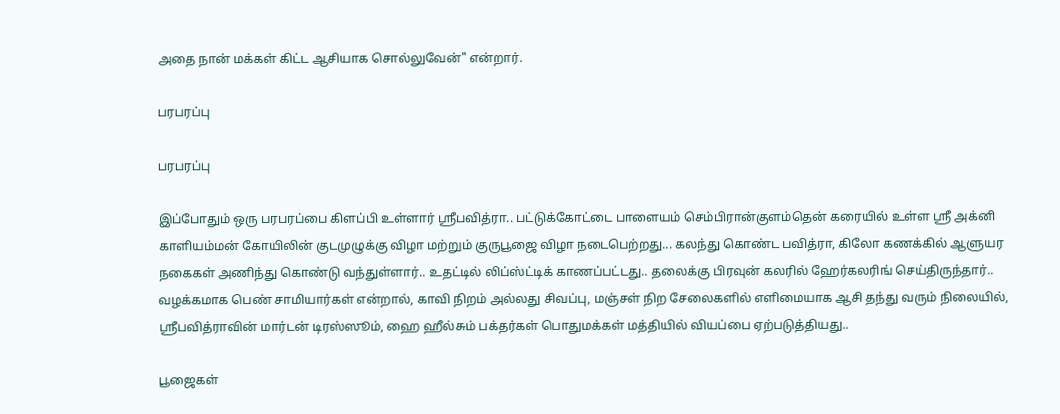அதை நான் மக்கள் கிட்ட ஆசியாக சொல்லுவேன்" என்றார்.

பரபரப்பு

பரபரப்பு

இப்போதும் ஒரு பரபரப்பை கிளப்பி உள்ளார் ஸ்ரீபவித்ரா.. பட்டுக்கோட்டை பாளையம் செம்பிரான்குளம்தென் கரையில் உள்ள ஸ்ரீ அக்னி காளியம்மன் கோயிலின் குடமுழுக்கு விழா மற்றும் குருபூஜை விழா நடைபெற்றது... கலந்து கொண்ட பவித்ரா, கிலோ கணக்கில் ஆளுயர நகைகள் அணிந்து கொண்டு வந்துள்ளார்.. உதட்டில் லிப்ஸ்ட்டிக் காணப்பட்டது.. தலைக்கு பிரவுன் கலரில் ஹேர்கலரிங் செய்திருந்தார்.. வழக்கமாக பெண் சாமியார்கள் என்றால், காவி நிறம் அல்லது சிவப்பு, மஞ்சள் நிற சேலைகளில் எளிமையாக ஆசி தந்து வரும் நிலையில், ஸ்ரீபவித்ராவின் மார்டன் டிரஸ்ஸூம், ஹை ஹீல்சும் பக்தர்கள் பொதுமக்கள் மத்தியில் வியப்பை ஏற்படுத்தியது..

பூஜைகள்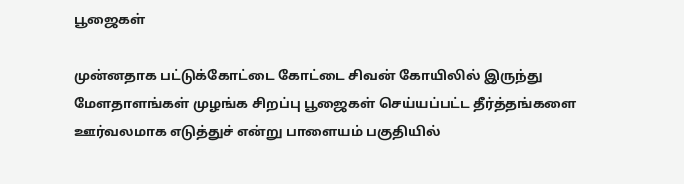பூஜைகள்

முன்னதாக பட்டுக்கோட்டை கோட்டை சிவன் கோயிலில் இருந்து மேளதாளங்கள் முழங்க சிறப்பு பூஜைகள் செய்யப்பட்ட தீர்த்தங்களை ஊர்வலமாக எடுத்துச் என்று பாளையம் பகுதியில்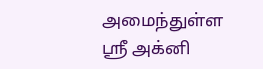அமைந்துள்ள ஸ்ரீ அக்னி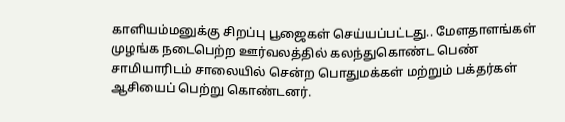காளியம்மனுக்கு சிறப்பு பூஜைகள் செய்யப்பட்டது.. மேளதாளங்கள் முழங்க நடைபெற்ற ஊர்வலத்தில் கலந்துகொண்ட பெண் சாமியாரிடம் சாலையில் சென்ற பொதுமக்கள் மற்றும் பக்தர்கள் ஆசியைப் பெற்று கொண்டனர்.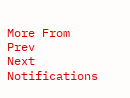More From
Prev
Next
Notifications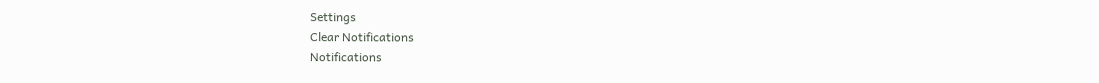Settings
Clear Notifications
Notifications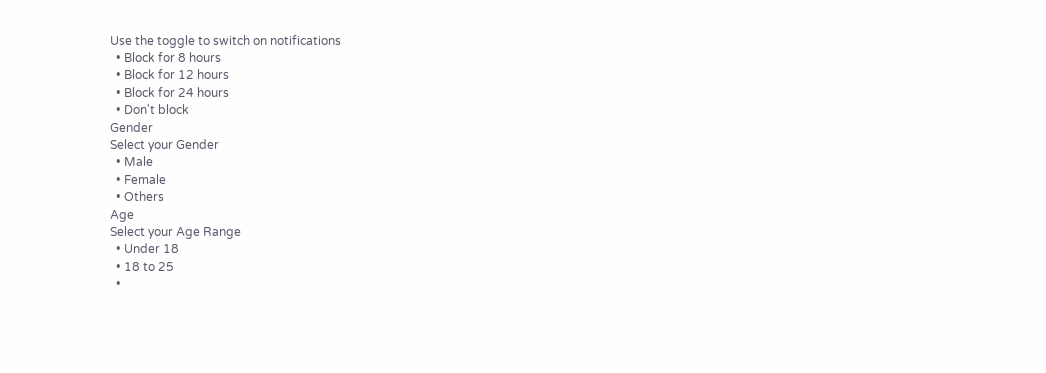Use the toggle to switch on notifications
  • Block for 8 hours
  • Block for 12 hours
  • Block for 24 hours
  • Don't block
Gender
Select your Gender
  • Male
  • Female
  • Others
Age
Select your Age Range
  • Under 18
  • 18 to 25
  •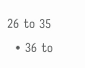26 to 35
  • 36 to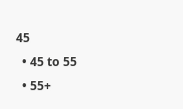45
  • 45 to 55
  • 55+